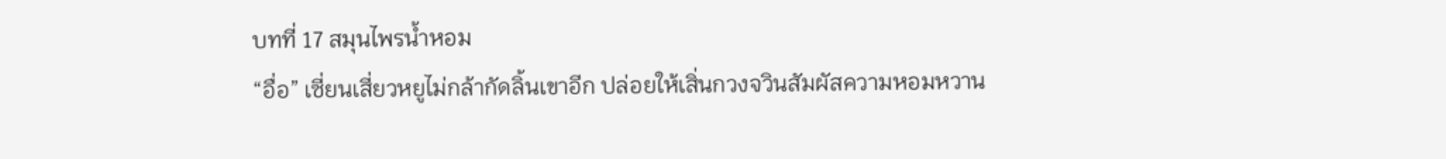บทที่ 17 สมุนไพรน้ำหอม
“อื่อ” เซี่ยนเสี่ยวหยูไม่กล้ากัดลิ้นเขาอีก ปล่อยให้เสิ่นกวงจวินสัมผัสความหอมหวาน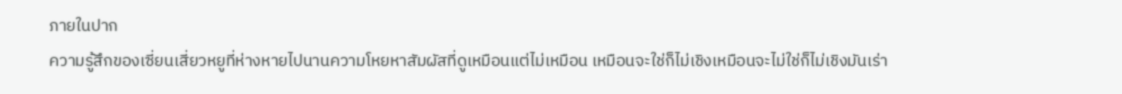ภายในปาก
ความรู้สึกของเซี่ยนเสี่ยวหยูที่ห่างหายไปนานความโหยหาสัมผัสที่ดูเหมือนแต่ไม่เหมือน เหมือนจะใช่ก็ไม่เชิงเหมือนจะไม่ใช่ก็ไม่เชิงมันเร่า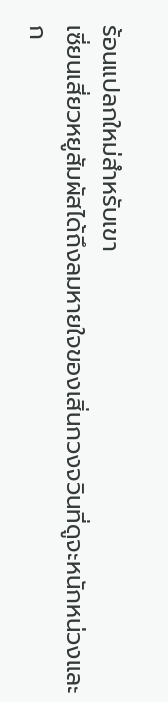ร้อนแปลกใหม่สำหรับเขา
เซี่ยนเสี่ยวหยูสัมผัสได้ถึงลมหายใจของเสิ่นกวงจวินที่ดูจะหนักหน่วงและก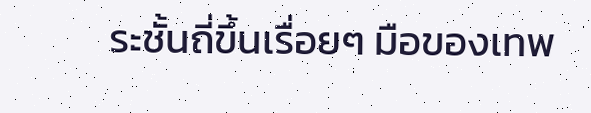ระชั้นถี่ขึ้นเรื่อยๆ มือของเทพ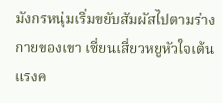มังกรหนุ่มเริ่มขยับสัมผัสไปตามร่างกายของเขา เซี่ยนเสี่ยวหยูหัวใจเต้นแรงค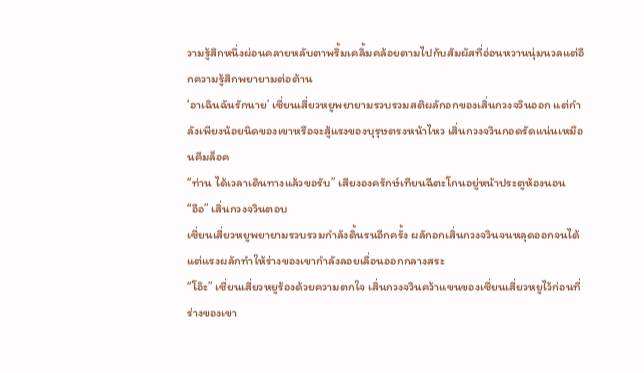วามรู้สึกหนึ่งผ่อนคลายหลับตาพริ้มเคลิ้มคล้อยตามไปกับสัมผัสที่อ่อนหวานนุ่มนวลแต่อีกความรู้สึกพยายามต่อต้าน
‘อาเฉินฉันรักนาย’ เซี่ยนเสี่ยวหยูพยายามรวบรวมสติผลักอกของเสิ่นกวงจวินออก แต่กำลังเพียงน้อยนิดของเขาหรือจะสู้แรงของบุรุษตรงหน้าไหว เสิ่นกวงจวินกอดรัดแน่นเหมือนคีมล็อค
“ท่าน ได้เวลาเดินทางแล้วขอรับ” เสียงองครักษ์เทียนฉีตะโกนอยู่หน้าประตูห้องนอน
“อือ” เสิ่นกวงจวินตอบ
เซี่ยนเสี่ยวหยูพยายามรวบรวมกำลังดิ้นรนอีกครั้ง ผลักอกเสิ่นกวงจวินจนหลุดออกจนได้ แต่แรงผลักทำให้ร่างของเขากำลังลอยเลื่อนออกกลางสระ
“โอ๊ะ” เซี่ยนเสี่ยวหยูร้องด้วยความตกใจ เสิ่นกวงจวินคว้าแขนของเซี่ยนเสี่ยวหยูไว้ก่อนที่ร่างของเขา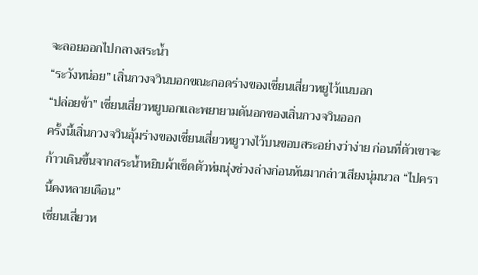จะลอยออกไปกลางสระน้ำ
“ระวังหน่อย” เสิ่นกวงจวินบอกขณะกอดร่างของเซี่ยนเสี่ยวหยูไว้แนบอก
“ปล่อยข้า” เซี่ยนเสี่ยวหยูบอกและพยายามดันอกของเสิ่นกวงจวินออก
ครั้งนี้เสิ่นกวงจวินอุ้มร่างของเซี่ยนเสี่ยวหยูวางไว้บนขอบสระอย่างว่าง่าย ก่อนที่ตัวเขาจะก้าวเดินขึ้นจากสระน้ำหยิบผ้าเช็ดตัวห่มนุ่งช่วงล่างก่อนหันมากล่าวเสียงนุ่มนวล “ไปครานี้คงหลายเดือน”
เซี่ยนเสี่ยวห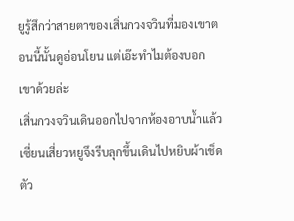ยูรู้สึกว่าสายตาของเสิ่นกวงจวินที่มองเขาตอนนี้นั้นดูอ่อนโยน แต่เอ๊ะทำไมต้องบอกเขาด้วยล่ะ
เสิ่นกวงจวินเดินออกไปจากห้องอาบน้ำแล้ว
เซี่ยนเสี่ยวหยูจึงรีบลุกขึ้นเดินไปหยิบผ้าเช็ดตัว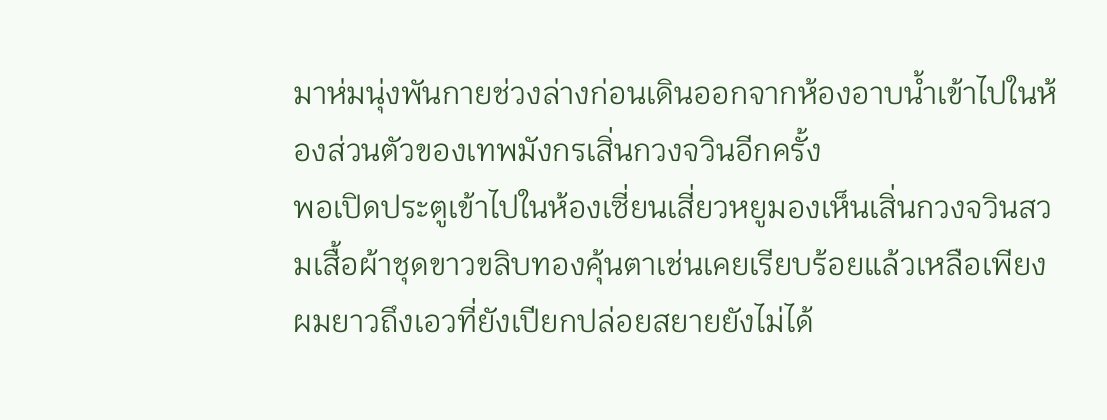มาห่มนุ่งพันกายช่วงล่างก่อนเดินออกจากห้องอาบน้ำเข้าไปในห้องส่วนตัวของเทพมังกรเสิ่นกวงจวินอีกครั้ง
พอเปิดประตูเข้าไปในห้องเซี่ยนเสี่ยวหยูมองเห็นเสิ่นกวงจวินสวมเสื้อผ้าชุดขาวขลิบทองคุ้นตาเช่นเคยเรียบร้อยแล้วเหลือเพียงผมยาวถึงเอวที่ยังเปียกปล่อยสยายยังไม่ได้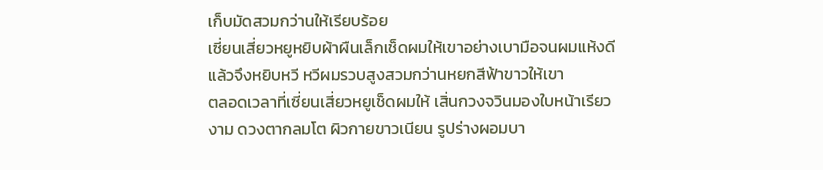เก็บมัดสวมกว่านให้เรียบร้อย
เซี่ยนเสี่ยวหยูหยิบผ้าผืนเล็กเช็ดผมให้เขาอย่างเบามือจนผมแห้งดีแล้วจึงหยิบหวี หวีผมรวบสูงสวมกว่านหยกสีฟ้าขาวให้เขา
ตลอดเวลาที่เซี่ยนเสี่ยวหยูเช็ดผมให้ เสิ่นกวงจวินมองใบหน้าเรียวงาม ดวงตากลมโต ผิวกายขาวเนียน รูปร่างผอมบา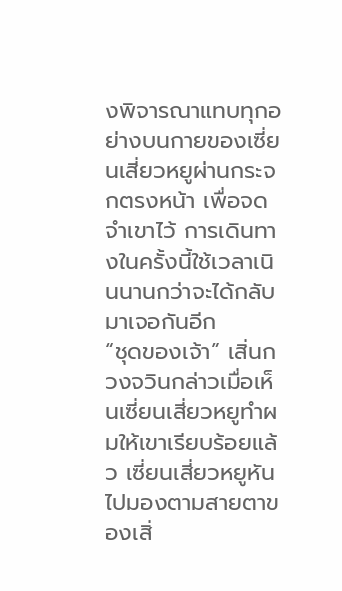งพิจารณาแทบทุกอย่างบนกายของเซี่ยนเสี่ยวหยูผ่านกระจกตรงหน้า เพื่อจดจำเขาไว้ การเดินทางในครั้งนี้ใช้เวลาเนินนานกว่าจะได้กลับมาเจอกันอีก
“ชุดของเจ้า” เสิ่นกวงจวินกล่าวเมื่อเห็นเซี่ยนเสี่ยวหยูทำผมให้เขาเรียบร้อยแล้ว เซี่ยนเสี่ยวหยูหันไปมองตามสายตาของเสิ่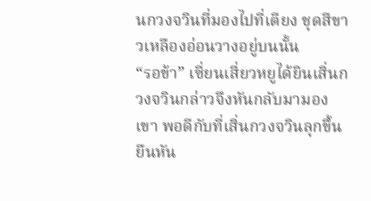นกวงจวินที่มองไปที่เตียง ชุดสีขาวเหลืองอ่อนวางอยู่บนนั้น
“รอข้า” เซี่ยนเสี่ยวหยูได้ยินเสิ่นกวงจวินกล่าวจึงหันกลับมามองเขา พอดีกับที่เสิ่นกวงจวินลุกขึ้นยืนหัน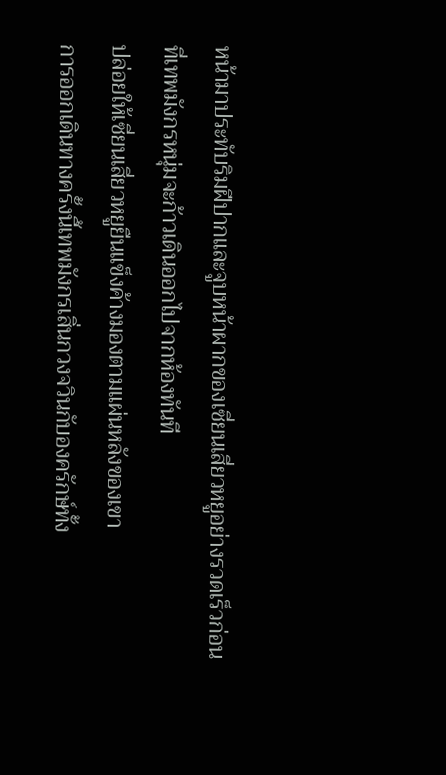หน้ามาประทับริมฝีปากและจูบหน้าผากของเซี่ยนเสี่ยวหยูอย่างรวดเร็วก่อนที่เทพมังกรหนุ่มจะก้าวเดินออกไปจากห้องทันที
ปล่อยให้เซี่ยนเสี่ยวหยูยืนแข็งค้างมองตามแผ่นหลังของเขา
การออกเดินทางครั้งนี้เทพมังกรเสิ่นกวงจวินกับองครักษ์ทั้ง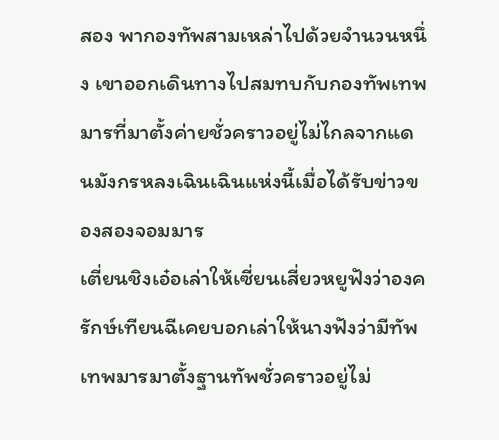สอง พากองทัพสามเหล่าไปด้วยจำนวนหนึ่ง เขาออกเดินทางไปสมทบกับกองทัพเทพมารที่มาตั้งค่ายชั่วคราวอยู่ไม่ไกลจากแดนมังกรหลงเฉินเฉินแห่งนี้เมื่อได้รับข่าวของสองจอมมาร
เตี่ยนชิงเอ๋อเล่าให้เซี่ยนเสี่ยวหยูฟังว่าองครักษ์เทียนฉีเคยบอกเล่าให้นางฟังว่ามีทัพเทพมารมาตั้งฐานทัพชั่วคราวอยู่ไม่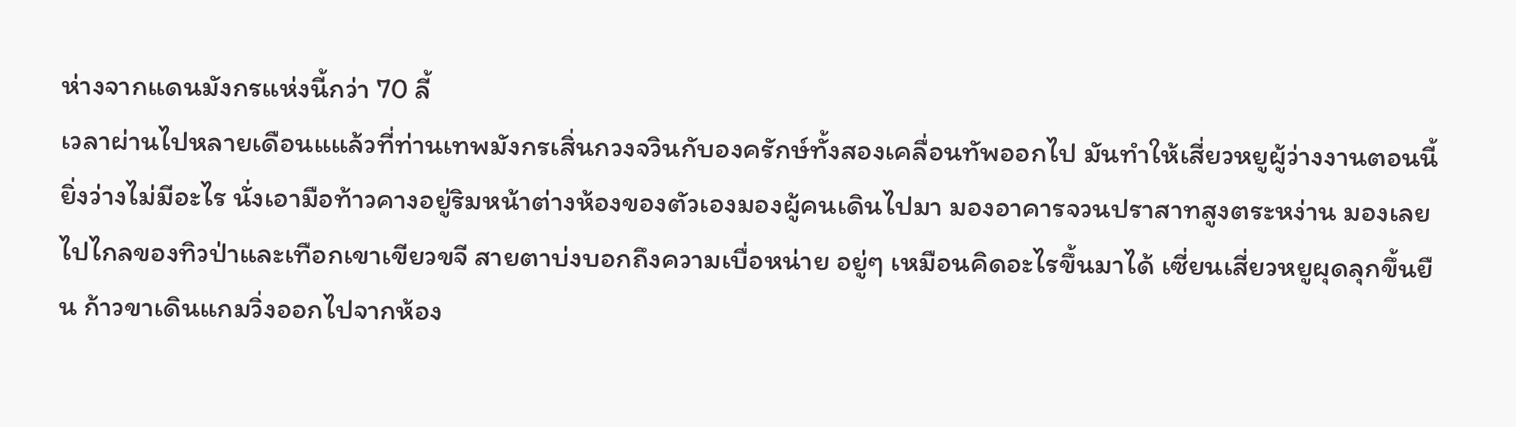ห่างจากแดนมังกรแห่งนี้กว่า 70 ลี้
เวลาผ่านไปหลายเดือนแแล้วที่ท่านเทพมังกรเสิ่นกวงจวินกับองครักษ์ทั้งสองเคลื่อนทัพออกไป มันทำให้เสี่ยวหยูผู้ว่างงานตอนนี้ยิ่งว่างไม่มีอะไร นั่งเอามือท้าวคางอยู่ริมหน้าต่างห้องของตัวเองมองผู้คนเดินไปมา มองอาคารจวนปราสาทสูงตระหง่าน มองเลยไปไกลของทิวป่าและเทือกเขาเขียวขจี สายตาบ่งบอกถึงความเบื่อหน่าย อยู่ๆ เหมือนคิดอะไรขึ้นมาได้ เซี่ยนเสี่ยวหยูผุดลุกขึ้นยืน ก้าวขาเดินแกมวิ่งออกไปจากห้อง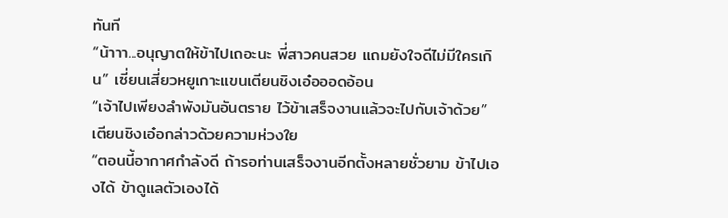ทันที
“น้าาา...อนุญาตให้ข้าไปเถอะนะ พี่สาวคนสวย แถมยังใจดีไม่มีใครเกิน” เซี่ยนเสี่ยวหยูเกาะแขนเตียนชิงเอ๋อออดอ้อน
“เจ้าไปเพียงลำพังมันอันตราย ไว้ข้าเสร็จงานแล้วจะไปกับเจ้าด้วย” เตียนชิงเอ๋อกล่าวด้วยความห่วงใย
“ตอนนี้อากาศกำลังดี ถ้ารอท่านเสร็จงานอีกตั้งหลายชั่วยาม ข้าไปเองได้ ข้าดูแลตัวเองได้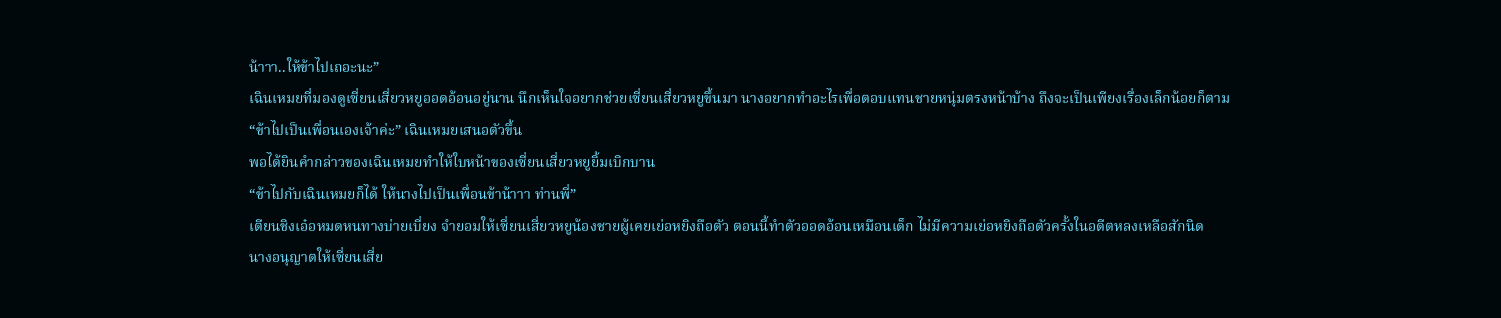น้าาา..ให้ข้าไปเถอะนะ”
เฉินเหมยที่มองดูเซี่ยนเสี่ยวหยูออดอ้อนอยู่นาน นึกเห็นใจอยากช่วยเซี่ยนเสี่ยวหยูขึ้นมา นางอยากทำอะไรเพื่อตอบแทนชายหนุ่มตรงหน้าบ้าง ถึงจะเป็นเพียงเรื่องเล็กน้อยก็ตาม
“ข้าไปเป็นเพื่อนเองเจ้าค่ะ” เฉินเหมยเสนอตัวขึ้น
พอได้ยินคำกล่าวของเฉินเหมยทำให้ใบหน้าของเซี่ยนเสี่ยวหยูยิ้มเบิกบาน
“ข้าไปกับเฉินเหมยก็ได้ ให้นางไปเป็นเพื่อนข้าน้าาา ท่านพี่”
เตียนชิงเอ๋อหมดหนทางบ่ายเบี่ยง จำยอมให้เซี่ยนเสี่ยวหยูน้องชายผู้เคยเย่อหยิงถือตัว ตอนนี้ทำตัวออดอ้อนเหมือนเด็ก ไม่มีความเย่อหยิงถือตัวครั้งในอดีตหลงเหลือสักนิด
นางอนุญาตให้เซี่ยนเสี่ย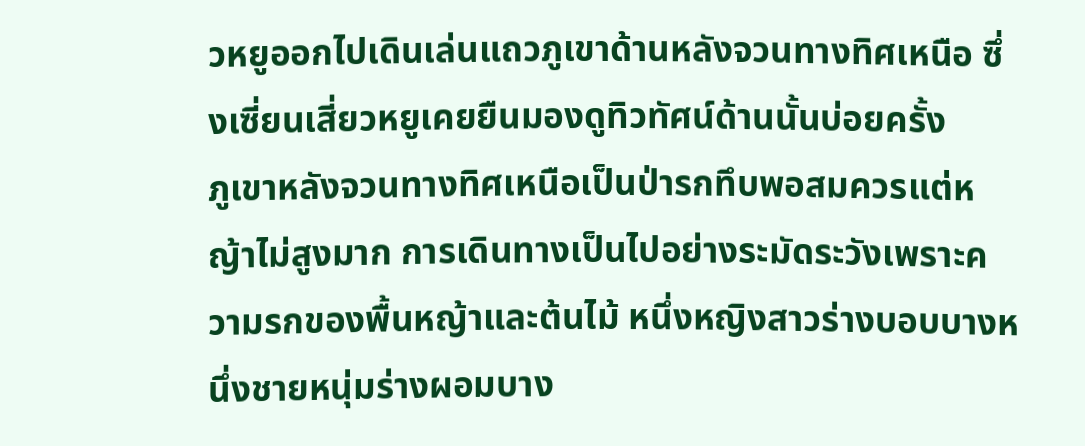วหยูออกไปเดินเล่นแถวภูเขาด้านหลังจวนทางทิศเหนือ ซึ่งเซี่ยนเสี่ยวหยูเคยยืนมองดูทิวทัศน์ด้านนั้นบ่อยครั้ง
ภูเขาหลังจวนทางทิศเหนือเป็นป่ารกทึบพอสมควรแต่หญ้าไม่สูงมาก การเดินทางเป็นไปอย่างระมัดระวังเพราะความรกของพื้นหญ้าและต้นไม้ หนึ่งหญิงสาวร่างบอบบางหนึ่งชายหนุ่มร่างผอมบาง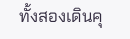ทั้งสองเดินคุ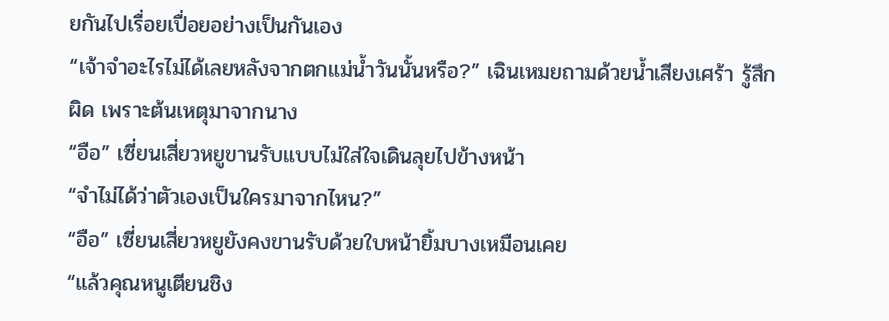ยกันไปเรื่อยเปื่อยอย่างเป็นกันเอง
“เจ้าจำอะไรไม่ได้เลยหลังจากตกแม่น้ำวันนั้นหรือ?” เฉินเหมยถามด้วยน้ำเสียงเศร้า รู้สึกผิด เพราะต้นเหตุมาจากนาง
“อือ” เซี่ยนเสี่ยวหยูขานรับแบบไม่ใส่ใจเดินลุยไปข้างหน้า
“จำไม่ได้ว่าตัวเองเป็นใครมาจากไหน?”
“อือ” เซี่ยนเสี่ยวหยูยังคงขานรับด้วยใบหน้ายิ้มบางเหมือนเคย
“แล้วคุณหนูเตียนชิง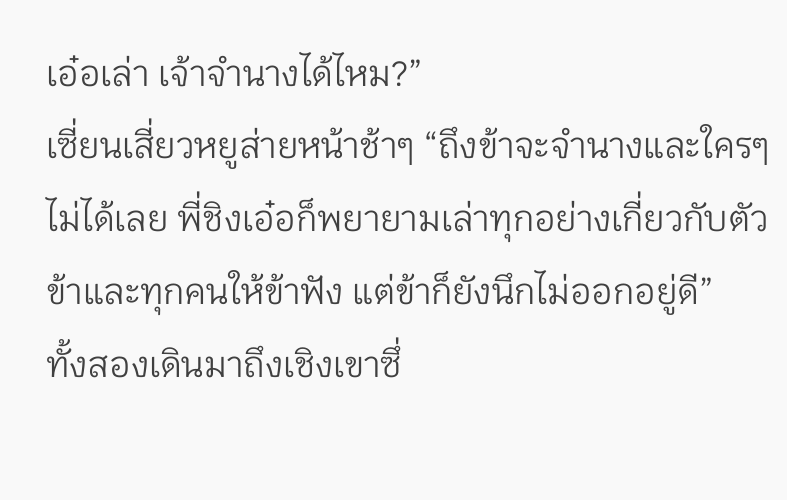เอ๋อเล่า เจ้าจำนางได้ไหม?”
เซี่ยนเสี่ยวหยูส่ายหน้าช้าๆ “ถึงข้าจะจำนางและใครๆ ไม่ได้เลย พี่ชิงเอ๋อก็พยายามเล่าทุกอย่างเกี่ยวกับตัวข้าและทุกคนให้ข้าฟัง แต่ข้าก็ยังนึกไม่ออกอยู่ดี”
ทั้งสองเดินมาถึงเชิงเขาซึ่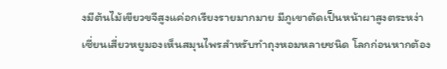งมีต้นไม้เขียวขจีสูงแค่อกเรียงรายมากมาย มีภูเขาตัดเป็นหน้าผาสูงตระหง่า
เซี่ยนเสี่ยวหยูมองเห็นสมุนไพรสำหรับทำถุงหอมหลายชนิด โลกก่อนหากต้อง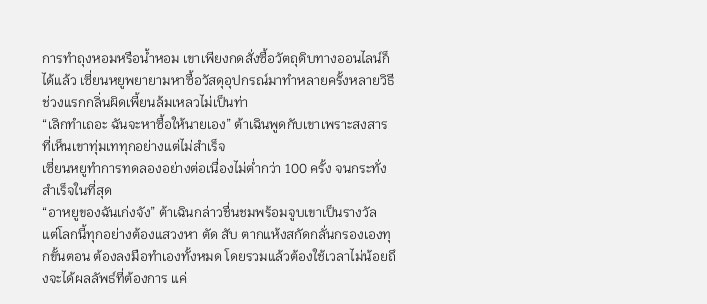การทำถุงหอมหรือน้ำหอม เขาเพียงกดสั่งซื้อวัตถุดิบทางออนไลน์ก็ได้แล้ว เซี่ยนหยูพยายามหาซื้อวัสดุอุปกรณ์มาทำหลายครั้งหลายวิธี ช่วงแรกกลิ่นผิดเพี้ยนล้มเหลวไม่เป็นท่า
“เลิกทำเถอะ ฉันจะหาซื้อให้นายเอง” ต้าเฉินพูดกับเขาเพราะสงสารที่เห็นเขาทุ่มเททุกอย่างแต่ไม่สำเร็จ
เซี่ยนหยูทำการทดลองอย่างต่อเนื่องไม่ต่ำกว่า 100 ครั้ง จนกระทั่งสำเร็จในที่สุด
“อาหยูของฉันเก่งจัง” ต้าเฉินกล่าวชื่นชมพร้อมจูบเขาเป็นรางวัล
แต่โลกนี้ทุกอย่างต้องแสวงหา ตัด สับ ตากแห้งสกัดกลั่นกรองเองทุกขั้นตอน ต้องลงมือทำเองทั้งหมด โดยรวมแล้วต้องใช้เวลาไม่น้อยถึงจะได้ผลลัพธ์ที่ต้องการ แค่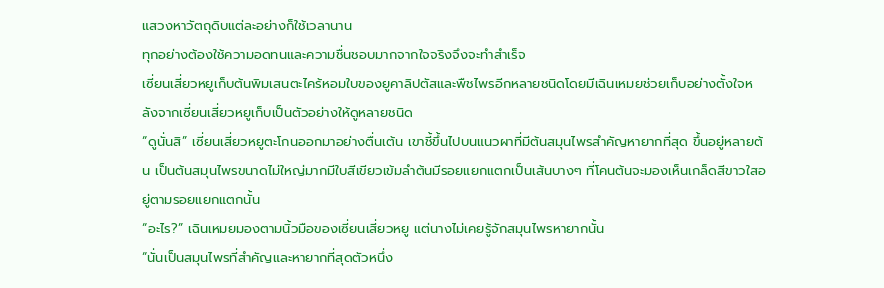แสวงหาวัตถุดิบแต่ละอย่างก็ใช้เวลานาน
ทุกอย่างต้องใช้ความอดทนและความชื่นชอบมากจากใจจริงจึงจะทำสำเร็จ
เซี่ยนเสี่ยวหยูเก็บต้นพิมเสนตะไคร้หอมใบของยูคาลิปตัสและพืชไพรอีกหลายชนิดโดยมีเฉินเหมยช่วยเก็บอย่างตั้งใจหลังจากเซี่ยนเสี่ยวหยูเก็บเป็นตัวอย่างให้ดูหลายชนิด
“ดูนั่นสิ” เซี่ยนเสี่ยวหยูตะโกนออกมาอย่างตื่นเต้น เขาชี้ขึ้นไปบนแนวผาที่มีต้นสมุนไพรสำคัญหายากที่สุด ขึ้นอยู่หลายต้น เป็นต้นสมุนไพรขนาดไม่ใหญ่มากมีใบสีเขียวเข้มลำต้นมีรอยแยกแตกเป็นเส้นบางๆ ที่โคนต้นจะมองเห็นเกล็ดสีขาวใสอยู่ตามรอยแยกแตกนั้น
“อะไร?” เฉินเหมยมองตามนิ้วมือของเซี่ยนเสี่ยวหยู แต่นางไม่เคยรู้จักสมุนไพรหายากนั้น
“นั่นเป็นสมุนไพรที่สำคัญและหายากที่สุดตัวหนึ่ง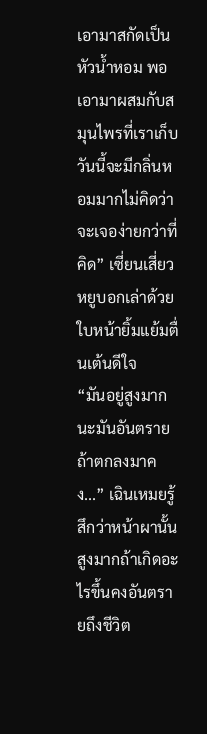เอามาสกัดเป็นหัวน้ำหอม พอเอามาผสมกับสมุนไพรที่เราเก็บวันนี้จะมีกลิ่นหอมมากไม่คิดว่าจะเจอง่ายกว่าที่คิด” เซี่ยนเสี่ยวหยูบอกเล่าด้วยใบหน้ายิ้มแย้มตื่นเต้นดีใจ
“มันอยู่สูงมากนะมันอันตราย ถ้าตกลงมาคง...” เฉินเหมยรู้สึกว่าหน้าผานั้นสูงมากถ้าเกิดอะไรขึ้นคงอันตรายถึงชีวิต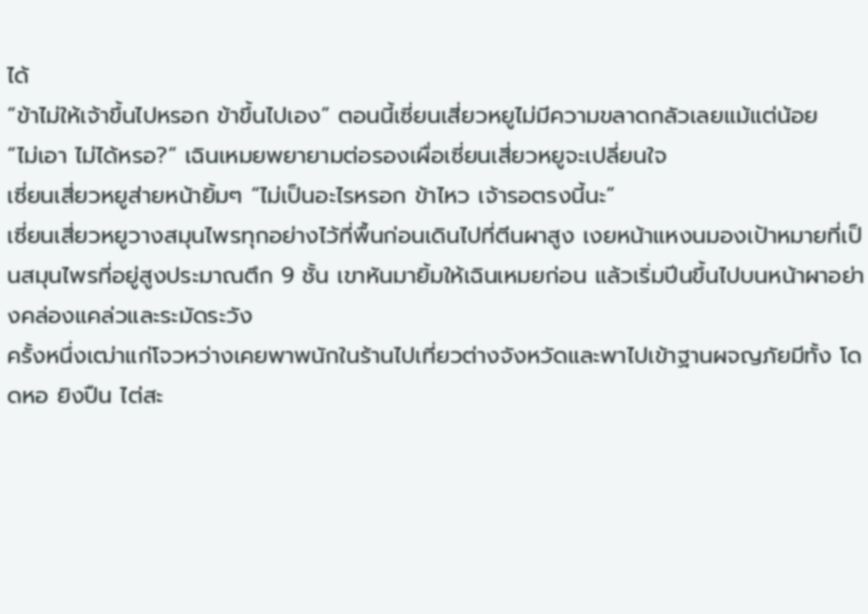ได้
“ข้าไม่ให้เจ้าขึ้นไปหรอก ข้าขึ้นไปเอง” ตอนนี้เซี่ยนเสี่ยวหยูไม่มีความขลาดกลัวเลยแม้แต่น้อย
“ไม่เอา ไม่ได้หรอ?” เฉินเหมยพยายามต่อรองเผื่อเซี่ยนเสี่ยวหยูจะเปลี่ยนใจ
เซี่ยนเสี่ยวหยูส่ายหน้ายิ้มๆ “ไม่เป็นอะไรหรอก ข้าไหว เจ้ารอตรงนี้นะ”
เซี่ยนเสี่ยวหยูวางสมุนไพรทุกอย่างไว้ที่พื้นก่อนเดินไปที่ตีนผาสูง เงยหน้าแหงนมองเป้าหมายที่เป็นสมุนไพรที่อยู่สูงประมาณตึก 9 ชั้น เขาหันมายิ้มให้เฉินเหมยก่อน แล้วเริ่มปีนขึ้นไปบนหน้าผาอย่างคล่องแคล่วและระมัดระวัง
ครั้งหนึ่งเฒ่าแก่โจวหว่างเคยพาพนักในร้านไปเที่ยวต่างจังหวัดและพาไปเข้าฐานผจญภัยมีทั้ง โดดหอ ยิงปืน ไต่สะ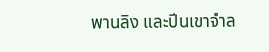พานลิง และปีนเขาจำล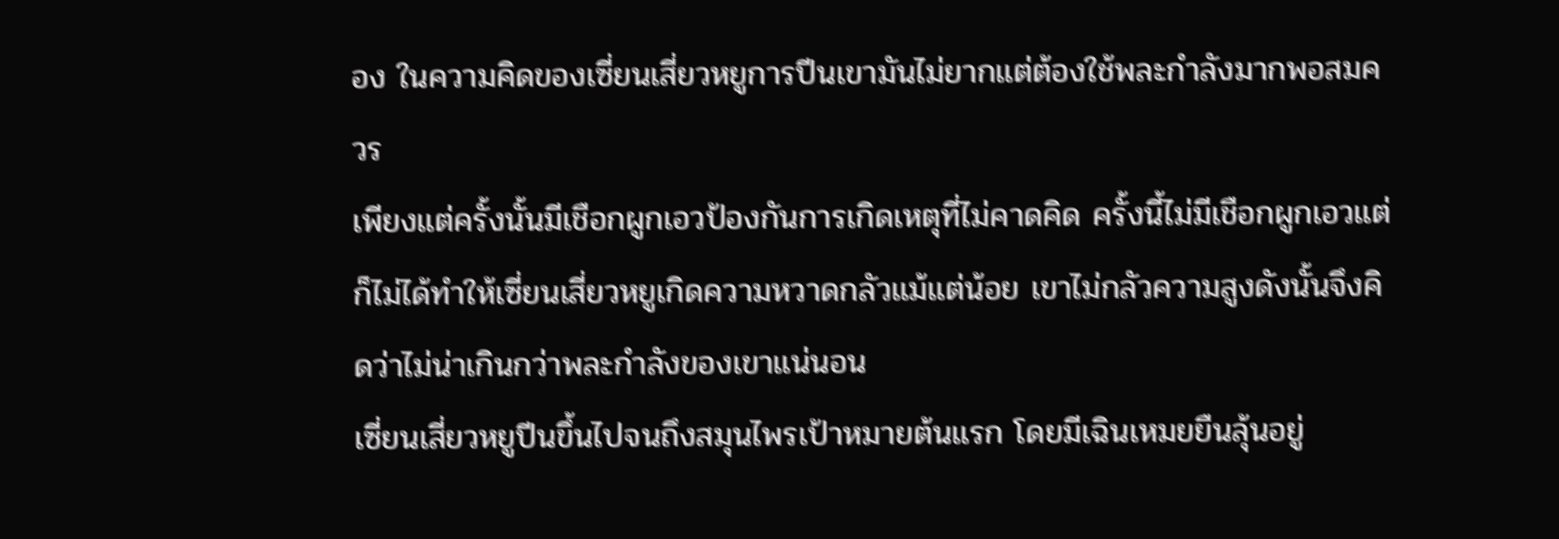อง ในความคิดของเซี่ยนเสี่ยวหยูการปีนเขามันไม่ยากแต่ต้องใช้พละกำลังมากพอสมควร
เพียงแต่ครั้งนั้นมีเชือกผูกเอวป้องกันการเกิดเหตุที่ไม่คาดคิด ครั้งนี้ไม่มีเชือกผูกเอวแต่ก็ไม่ได้ทำให้เซี่ยนเสี่ยวหยูเกิดความหวาดกลัวแม้แต่น้อย เขาไม่กลัวความสูงดังนั้นจึงคิดว่าไม่น่าเกินกว่าพละกำลังของเขาแน่นอน
เซี่ยนเสี่ยวหยูปีนขึ้นไปจนถึงสมุนไพรเป้าหมายต้นแรก โดยมีเฉินเหมยยืนลุ้นอยู่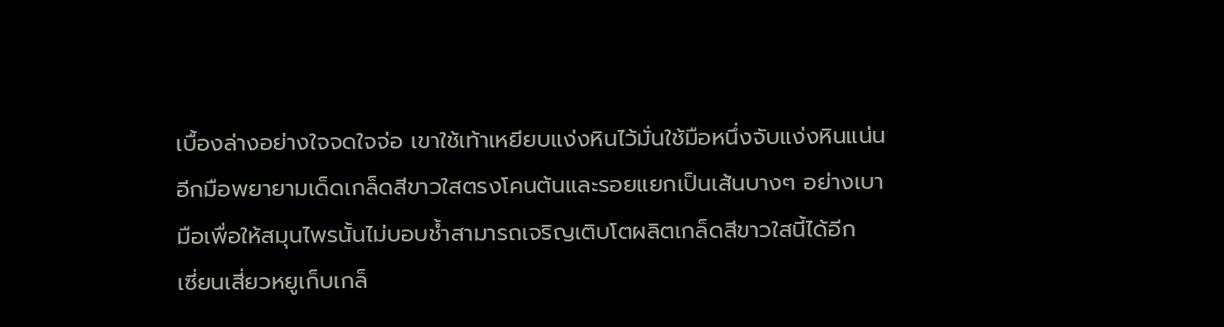เบื้องล่างอย่างใจจดใจจ่อ เขาใช้เท้าเหยียบแง่งหินไว้มั่นใช้มือหนึ่งจับแง่งหินแน่น อีกมือพยายามเด็ดเกล็ดสีขาวใสตรงโคนต้นและรอยแยกเป็นเส้นบางๆ อย่างเบามือเพื่อให้สมุนไพรนั้นไม่บอบช้ำสามารถเจริญเติบโตผลิตเกล็ดสีขาวใสนี้ได้อีก
เซี่ยนเสี่ยวหยูเก็บเกล็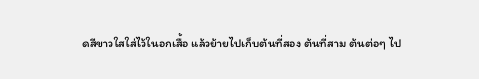ดสีขาวใสใส่ไว้ในอกเสื้อ แล้วย้ายไปเก็บต้นที่สอง ต้นที่สาม ต้นต่อๆ ไป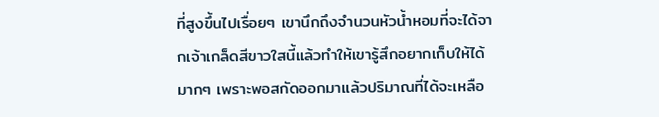ที่สูงขึ้นไปเรื่อยๆ เขานึกถึงจำนวนหัวน้ำหอมที่จะได้จากเจ้าเกล็ดสีขาวใสนี้แล้วทำให้เขารู้สึกอยากเก็บให้ได้มากๆ เพราะพอสกัดออกมาแล้วปริมาณที่ได้จะเหลือ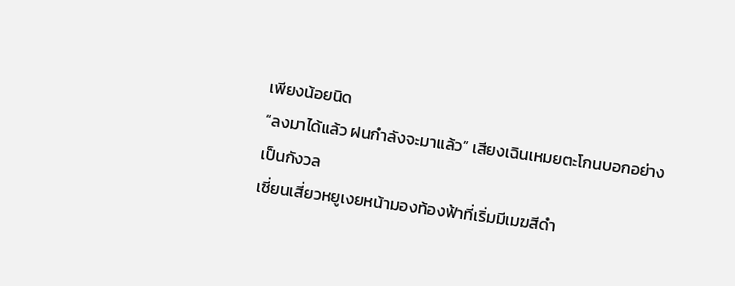เพียงน้อยนิด
“ลงมาได้แล้ว ฝนกำลังจะมาแล้ว” เสียงเฉินเหมยตะโกนบอกอย่างเป็นกังวล
เซี่ยนเสี่ยวหยูเงยหน้ามองท้องฟ้าที่เริ่มมีเมฆสีดำ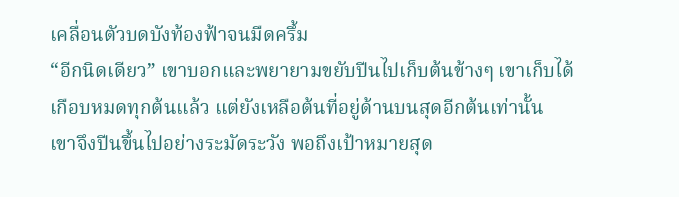เคลื่อนตัวบดบังท้องฟ้าจนมืดครึ้ม
“อีกนิดเดียว” เขาบอกและพยายามขยับปีนไปเก็บต้นข้างๆ เขาเก็บได้เกือบหมดทุกต้นแล้ว แต่ยังเหลือต้นที่อยู่ด้านบนสุดอีกต้นเท่านั้น
เขาจึงปีนขึ้นไปอย่างระมัดระวัง พอถึงเป้าหมายสุด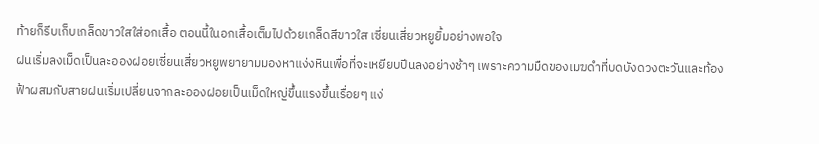ท้ายก็รีบเก็บเกล็ดขาวใสใส่อกเสื้อ ตอนนี้ในอกเสื้อเต็มไปด้วยเกล็ดสีขาวใส เซี่ยนเสี่ยวหยูยิ้มอย่างพอใจ
ฝนเริ่มลงเม็ดเป็นละอองฝอยเซี่ยนเสี่ยวหยูพยายามมองหาแง่งหินเพื่อที่จะเหยียบปีนลงอย่างช้าๆ เพราะความมืดของเมฆดำที่บดบังดวงตะวันและท้องฟ้าผสมกับสายฝนเริ่มเปลี่ยนจากละอองฝอยเป็นเม็ดใหญ่ขึ้นแรงขึ้นเรื่อยๆ แง่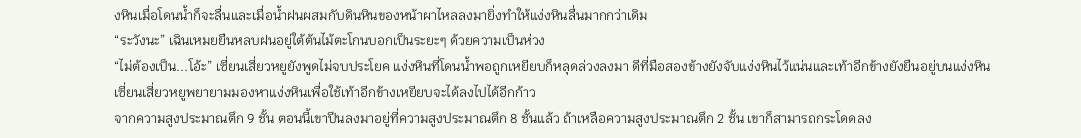งหินเมื่อโดนน้ำก็จะลื่นและเมื่อน้ำฝนผสมกับดินหินของหน้าผาไหลลงมายิ่งทำให้แง่งหินลื่นมากกว่าเดิม
“ระวังนะ” เฉินเหมยยืนหลบฝนอยู่ใต้ต้นไม้ตะโกนบอกเป็นระยะๆ ด้วยความเป็นห่วง
“ไม่ต้องเป็น...โอ้ะ” เซี่ยนเสี่ยวหยูยังพูดไม่จบประโยค แง่งหินที่โดนน้ำพอถูกเหยียบก็หลุดล่วงลงมา ดีที่มือสองข้างยังจับแง่งหินไว้แน่นและเท้าอีกข้างยังยืนอยู่บนแง่งหิน เซี่ยนเสี่ยวหยูพยายามมองหาแง่งหินเพื่อใช้เท้าอีกข้างเหยียบจะได้ลงไปได้อีกก้าว
จากความสูงประมาณตึก 9 ชั้น ตอนนี้เขาปีนลงมาอยู่ที่ความสูงประมาณตึก 8 ชั้นแล้ว ถ้าเหลือความสูงประมาณตึก 2 ชั้น เขาก็สามารถกระโดดลง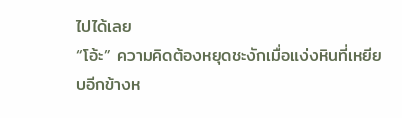ไปได้เลย
“โอ้ะ” ความคิดต้องหยุดชะงักเมื่อแง่งหินที่เหยียบอีกข้างห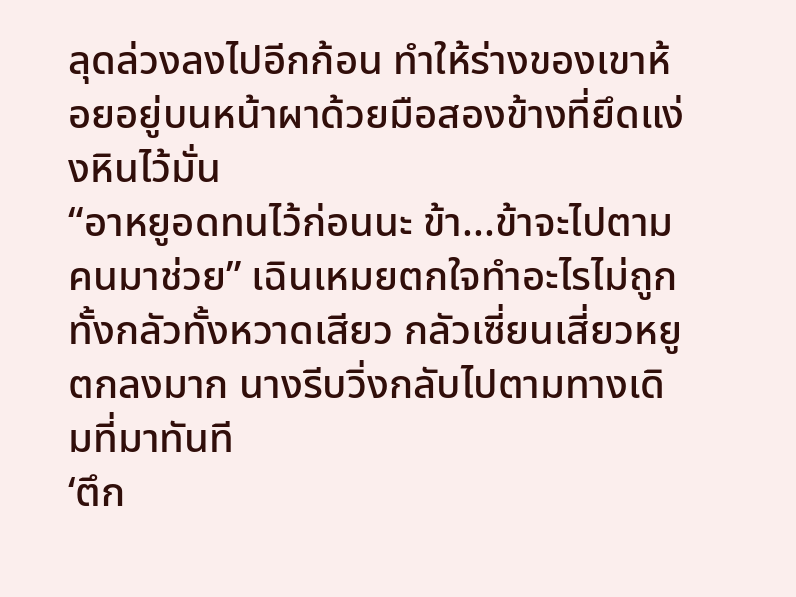ลุดล่วงลงไปอีกก้อน ทำให้ร่างของเขาห้อยอยู่บนหน้าผาด้วยมือสองข้างที่ยึดแง่งหินไว้มั่น
“อาหยูอดทนไว้ก่อนนะ ข้า...ข้าจะไปตามคนมาช่วย” เฉินเหมยตกใจทำอะไรไม่ถูกทั้งกลัวทั้งหวาดเสียว กลัวเซี่ยนเสี่ยวหยูตกลงมาก นางรีบวิ่งกลับไปตามทางเดิมที่มาทันที
‘ตึก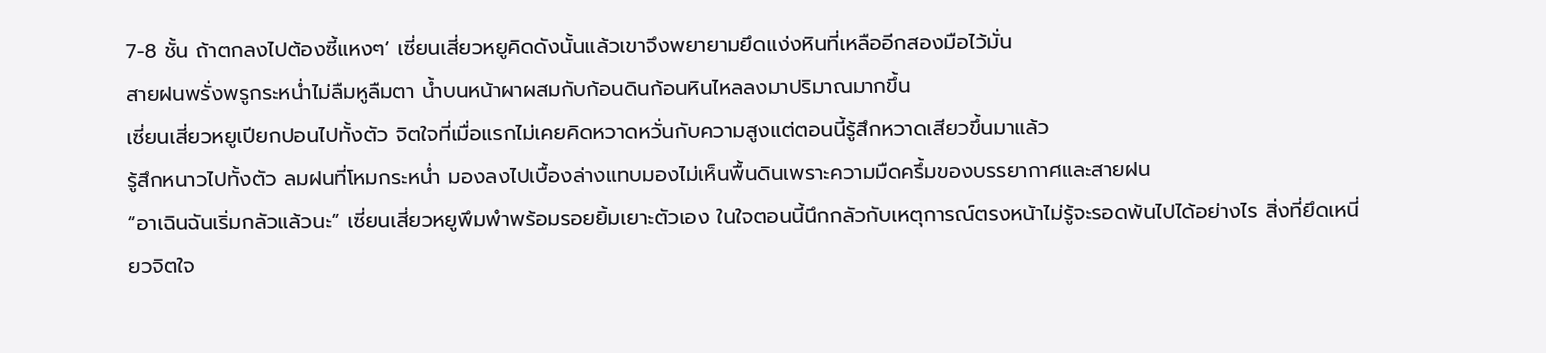7-8 ชั้น ถ้าตกลงไปต้องซี้แหงๆ’ เซี่ยนเสี่ยวหยูคิดดังนั้นแล้วเขาจึงพยายามยึดแง่งหินที่เหลืออีกสองมือไว้มั่น
สายฝนพรั่งพรูกระหน่ำไม่ลืมหูลืมตา น้ำบนหน้าผาผสมกับก้อนดินก้อนหินไหลลงมาปริมาณมากขึ้น
เซี่ยนเสี่ยวหยูเปียกปอนไปทั้งตัว จิตใจที่เมื่อแรกไม่เคยคิดหวาดหวั่นกับความสูงแต่ตอนนี้รู้สึกหวาดเสียวขึ้นมาแล้ว
รู้สึกหนาวไปทั้งตัว ลมฝนที่โหมกระหน่ำ มองลงไปเบื้องล่างแทบมองไม่เห็นพื้นดินเพราะความมืดครึ้มของบรรยากาศและสายฝน
“อาเฉินฉันเริ่มกลัวแล้วนะ” เซี่ยนเสี่ยวหยูพึมพำพร้อมรอยยิ้มเยาะตัวเอง ในใจตอนนี้นึกกลัวกับเหตุการณ์ตรงหน้าไม่รู้จะรอดพ้นไปได้อย่างไร สิ่งที่ยึดเหนี่ยวจิตใจ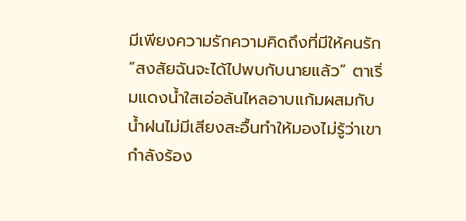มีเพียงความรักความคิดถึงที่มีให้คนรัก
“สงสัยฉันจะได้ไปพบกับนายแล้ว” ตาเริ่มแดงน้ำใสเอ่อล้นไหลอาบแก้มผสมกับน้ำฝนไม่มีเสียงสะอื้นทำให้มองไม่รู้ว่าเขากำลังร้อง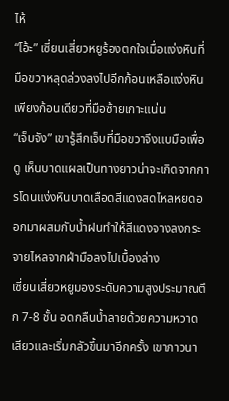ไห้
“โอ้ะ” เซี่ยนเสี่ยวหยูร้องตกใจเมื่อแง่งหินที่มือขวาหลุดล่วงลงไปอีกก้อนเหลือแง่งหินเพียงก้อนเดียวที่มือซ้ายเกาะแน่น
“เจ็บจัง” เขารู้สึกเจ็บที่มือขวาจึงแบมือเพื่อดู เห็นบาดแผลเป็นทางยาวน่าจะเกิดจากการโดนแง่งหินบาดเลือดสีแดงสดไหลหยดออกมาผสมกับน้ำฝนทำให้สีแดงจางลงกระจายไหลจากฝ่ามือลงไปเบื้องล่าง
เซี่ยนเสี่ยวหยูมองระดับความสูงประมาณตึก 7-8 ชั้น อดกลืนน้ำลายด้วยความหวาดเสียวและเริ่มกลัวขึ้นมาอีกครั้ง เขาภาวนา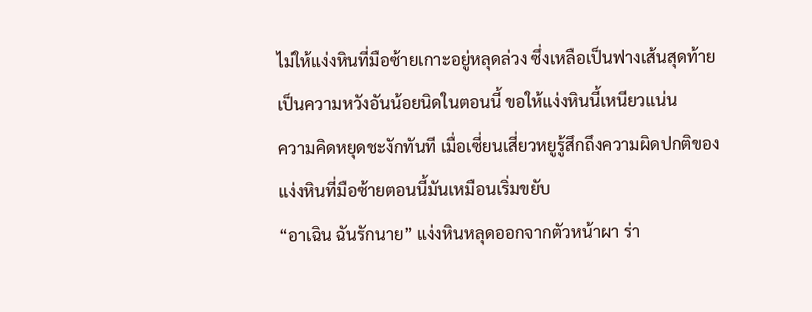ไม่ให้แง่งหินที่มือซ้ายเกาะอยู่หลุดล่วง ซึ่งเหลือเป็นฟางเส้นสุดท้ายเป็นความหวังอันน้อยนิดในตอนนี้ ขอให้แง่งหินนี้เหนียวแน่น
ความคิดหยุดชะงักทันที เมื่อเซี่ยนเสี่ยวหยูรู้สึกถึงความผิดปกติของแง่งหินที่มือซ้ายตอนนี้มันเหมือนเริ่มขยับ
“อาเฉิน ฉันรักนาย” แง่งหินหลุดออกจากตัวหน้าผา ร่า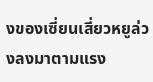งของเซี่ยนเสี่ยวหยูล่วงลงมาตามแรง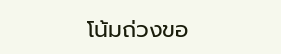โน้มถ่วงขอ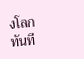งโลกทันที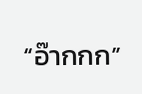“อ๊ากกก”